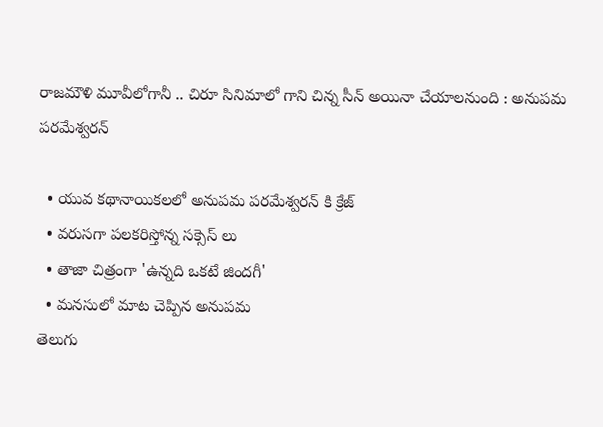రాజమౌళి మూవీలోగానీ .. చిరూ సినిమాలో గాని చిన్న సీన్ అయినా చేయాలనుంది : అనుపమ పరమేశ్వరన్

  • యువ కథానాయికలలో అనుపమ పరమేశ్వరన్ కి క్రేజ్
  • వరుసగా పలకరిస్తోన్న సక్సెస్ లు
  • తాజా చిత్రంగా 'ఉన్నది ఒకటే జిందగీ'
  • మనసులో మాట చెప్పిన అనుపమ
తెలుగు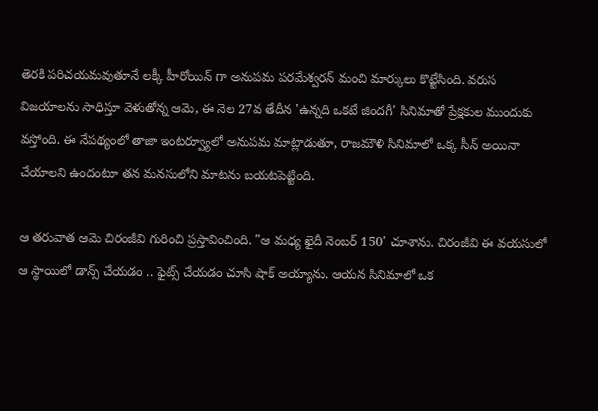తెరకి పరిచయమవుతూనే లక్కీ హీరోయిన్ గా అనుపమ పరమేశ్వరన్ మంచి మార్కులు కొట్టేసింది. వరుస విజయాలను సాధిస్తూ వెళుతోన్న ఆమె, ఈ నెల 27వ తేదీన 'ఉన్నది ఒకటే జిందగీ' సినిమాతో ప్రేక్షకుల ముందుకు వస్తోంది. ఈ నేపథ్యంలో తాజా ఇంటర్వ్యూలో అనుపమ మాట్లాడుతూ, రాజమౌళి సినిమాలో ఒక్క సీన్ అయినా చేయాలని ఉందంటూ తన మనసులోని మాటను బయటపెట్టింది.

ఆ తరువాత ఆమె చిరంజీవి గురించి ప్రస్తావించింది. "ఆ మధ్య ఖైదీ నెంబర్ 150' చూశాను. చిరంజీవి ఈ వయసులో ఆ స్థాయిలో డాన్స్ చేయడం .. ఫైట్స్ చేయడం చూసి షాక్ అయ్యాను. ఆయన సినిమాలో ఒక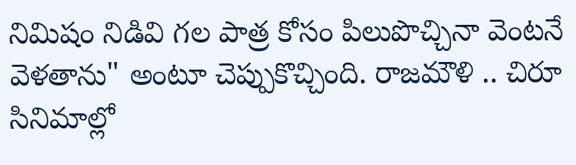నిమిషం నిడివి గల పాత్ర కోసం పిలుపొచ్చినా వెంటనే వెళతాను" అంటూ చెప్పుకొచ్చింది. రాజమౌళి .. చిరూ సినిమాల్లో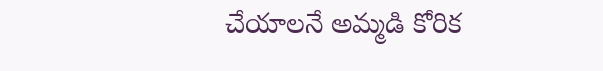చేయాలనే అమ్మడి కోరిక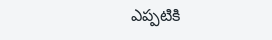ఎప్పటికి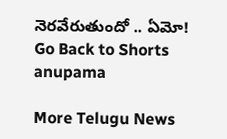నెరవేరుతుందో .. ఏమో!
Go Back to Shorts
anupama

More Telugu News